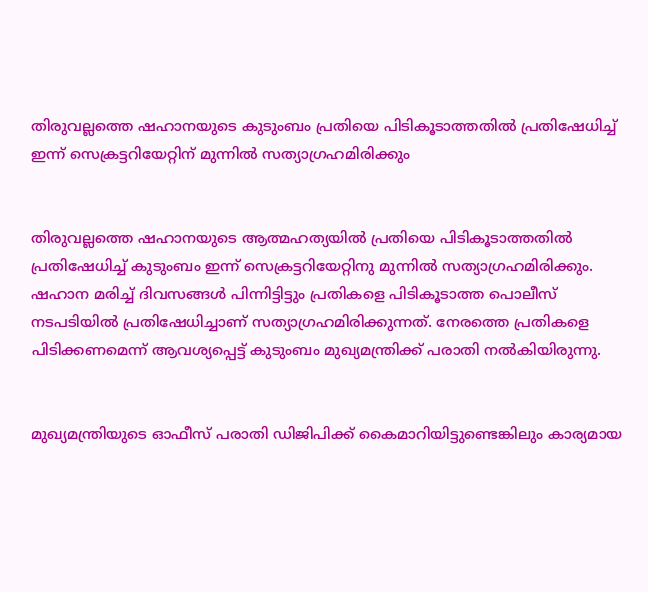തിരുവല്ലത്തെ ഷഹാനയുടെ കുടുംബം പ്രതിയെ പിടികൂടാത്തതില്‍ പ്രതിഷേധിച്ച് ഇന്ന് സെക്രട്ടറിയേറ്റിന് മുന്നില്‍ സത്യാഗ്രഹമിരിക്കും


തിരുവല്ലത്തെ ഷഹാനയുടെ ആത്മഹത്യയില്‍ പ്രതിയെ പിടികൂടാത്തതില്‍ പ്രതിഷേധിച്ച് കുടുംബം ഇന്ന് സെക്രട്ടറിയേറ്റിനു മുന്നില്‍ സത്യാഗ്രഹമിരിക്കും. ഷഹാന മരിച്ച് ദിവസങ്ങള്‍ പിന്നിട്ടിട്ടും പ്രതികളെ പിടികൂടാത്ത പൊലീസ് നടപടിയില്‍ പ്രതിഷേധിച്ചാണ് സത്യാഗ്രഹമിരിക്കുന്നത്. നേരത്തെ പ്രതികളെ പിടിക്കണമെന്ന് ആവശ്യപ്പെട്ട് കുടുംബം മുഖ്യമന്ത്രിക്ക് പരാതി നല്‍കിയിരുന്നു.


മുഖ്യമന്ത്രിയുടെ ഓഫീസ് പരാതി ഡിജിപിക്ക് കൈമാറിയിട്ടുണ്ടെങ്കിലും കാര്യമായ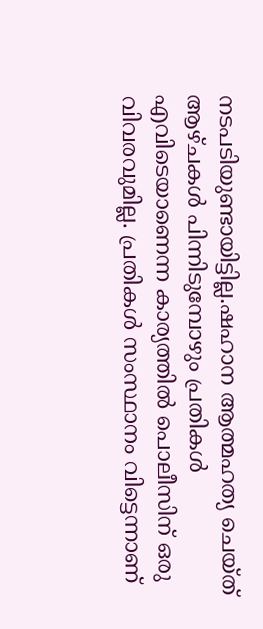നടപടിയുണ്ടായിട്ടില്ല.ഷഹാന ആത്മഹത്യ ചെയ്ത് ആഴ്ചകള്‍ പിന്നിടുമ്പോഴും പ്രതികള്‍ എവിടെയാണെന്ന കാര്യത്തില്‍ പൊലീസിന് ഒരു വിവരവുമില്ല. പ്രതികള്‍ സംസ്ഥാനം വിട്ടെന്നാണ്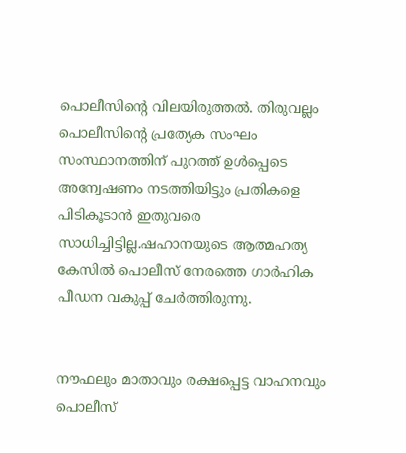പൊലീസിന്റെ വിലയിരുത്തല്‍. തിരുവല്ലം പൊലീസിന്റെ പ്രത്യേക സംഘം സംസ്ഥാനത്തിന് പുറത്ത് ഉള്‍പ്പെടെ അന്വേഷണം നടത്തിയിട്ടും പ്രതികളെ പിടികൂടാന്‍ ഇതുവരെ സാധിച്ചിട്ടില്ല.ഷഹാനയുടെ ആത്മഹത്യ കേസില്‍ പൊലീസ് നേരത്തെ ഗാര്‍ഹിക പീഡന വകുപ്പ് ചേര്‍ത്തിരുന്നു.


നൗഫലും മാതാവും രക്ഷപ്പെട്ട വാഹനവും പൊലീസ്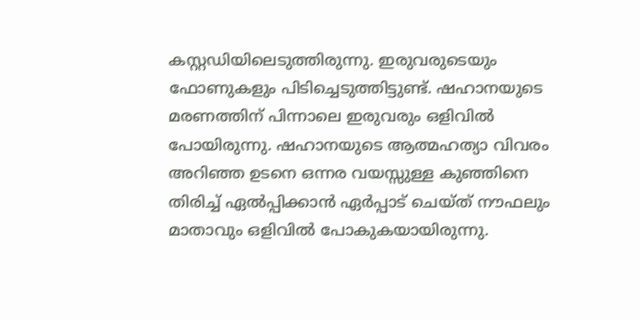കസ്റ്റഡിയിലെടുത്തിരുന്നു. ഇരുവരുടെയും ഫോണുകളും പിടിച്ചെടുത്തിട്ടുണ്ട്. ഷഹാനയുടെ മരണത്തിന് പിന്നാലെ ഇരുവരും ഒളിവില്‍ പോയിരുന്നു. ഷഹാനയുടെ ആത്മഹത്യാ വിവരം അറിഞ്ഞ ഉടനെ ഒന്നര വയസ്സുള്ള കുഞ്ഞിനെ തിരിച്ച് ഏല്‍പ്പിക്കാന്‍ ഏര്‍പ്പാട് ചെയ്ത് നൗഫലും മാതാവും ഒളിവില്‍ പോകുകയായിരുന്നു.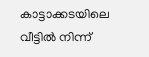കാട്ടാക്കടയിലെ വീട്ടില്‍ നിന്ന്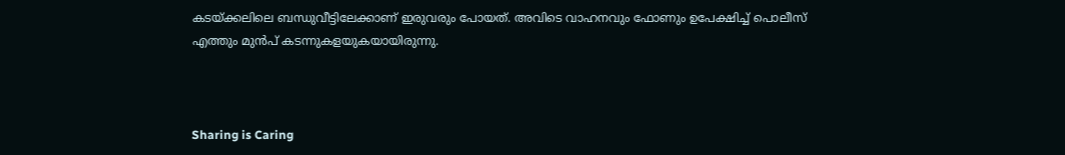കടയ്ക്കലിലെ ബന്ധുവീട്ടിലേക്കാണ് ഇരുവരും പോയത്. അവിടെ വാഹനവും ഫോണും ഉപേക്ഷിച്ച് പൊലീസ് എത്തും മുന്‍പ് കടന്നുകളയുകയായിരുന്നു.



Sharing is Caring